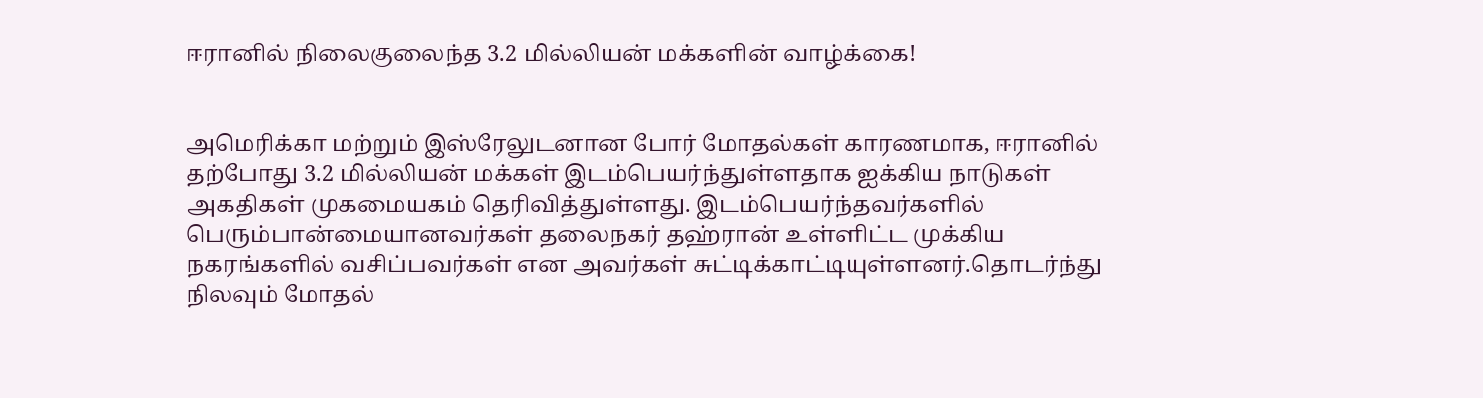ஈரானில் நிலைகுலைந்த 3.2 மில்லியன் மக்களின் வாழ்க்கை!


அமெரிக்கா மற்றும் இஸ்ரேலுடனான போர் மோதல்கள் காரணமாக, ஈரானில் தற்போது 3.2 மில்லியன் மக்கள் இடம்பெயர்ந்துள்ளதாக ஐக்கிய நாடுகள் அகதிகள் முகமையகம் தெரிவித்துள்ளது. இடம்பெயர்ந்தவர்களில் பெரும்பான்மையானவர்கள் தலைநகர் தஹ்ரான் உள்ளிட்ட முக்கிய நகரங்களில் வசிப்பவர்கள் என அவர்கள் சுட்டிக்காட்டியுள்ளனர்.தொடர்ந்து நிலவும் மோதல்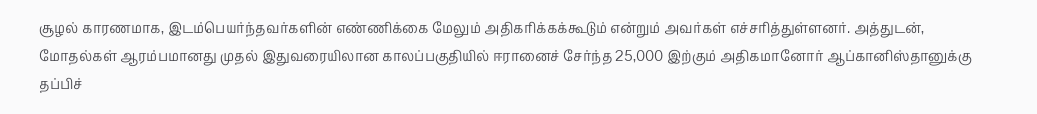சூழல் காரணமாக, இடம்பெயர்ந்தவர்களின் எண்ணிக்கை மேலும் அதிகரிக்கக்கூடும் என்றும் அவர்கள் எச்சரித்துள்ளனர். அத்துடன், மோதல்கள் ஆரம்பமானது முதல் இதுவரையிலான காலப்பகுதியில் ஈரானைச் சேர்ந்த 25,000 இற்கும் அதிகமானோர் ஆப்கானிஸ்தானுக்கு தப்பிச்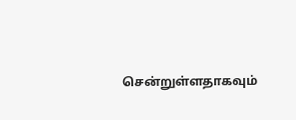சென்றுள்ளதாகவும்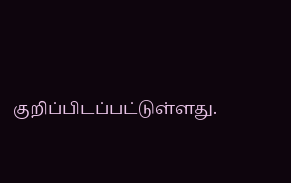குறிப்பிடப்பட்டுள்ளது.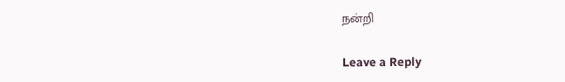நன்றி

Leave a Reply